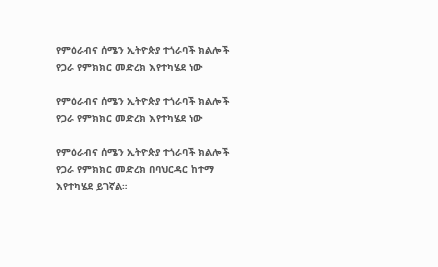የምዕራብና ሰሜን ኢትዮጵያ ተጎራባች ክልሎች የጋራ የምክክር መድረክ እየተካሄደ ነው

የምዕራብና ሰሜን ኢትዮጵያ ተጎራባች ክልሎች የጋራ የምክክር መድረክ እየተካሄደ ነው

የምዕራብና ሰሜን ኢትዮጵያ ተጎራባች ክልሎች የጋራ የምክክር መድረክ በባህርዳር ከተማ እየተካሄደ ይገኛል።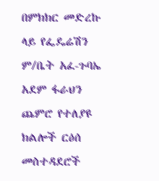በምክክር መድረኩ ላይ የፌዴሬሽን ም/ቤት አፈ-ጉባኤ አደም ፋራህን ጨምሮ የተለያዩ ክልሎች ርዕሰ መስተዳደሮች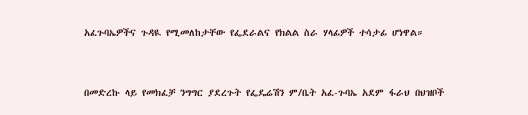አፈጉባኤዎችና ጉዳዪ የሚመለከታቸው የፌደራልና የክልል ስራ ሃላፊዎች ተሳታፊ ሆነዋል።



በመድረኩ ላይ የመክፈቻ ንግግር ያደረጉት የፌዴሬሽን ም/ቤት አፈ-ጉባኤ አደም ፋራህ በህዝቦች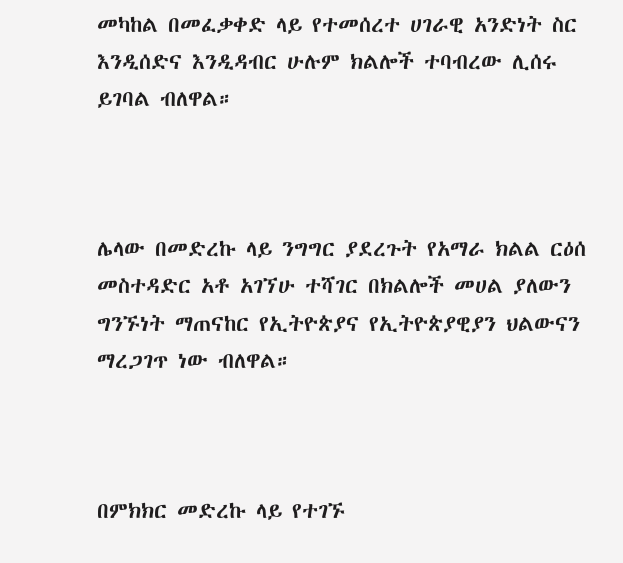መካከል በመፈቃቀድ ላይ የተመሰረተ ሀገራዊ አንድነት ስር እንዲሰድና እንዲዳብር ሁሉም ክልሎች ተባብረው ሊሰሩ ይገባል ብለዋል።



ሌላው በመድረኩ ላይ ንግግር ያደረጉት የአማራ ክልል ርዕሰ መስተዳድር አቶ አገኘሁ ተሻገር በክልሎች መሀል ያለውን ግንኙነት ማጠናከር የኢትዮጵያና የኢትዮጵያዊያን ህልውናን ማረጋገጥ ነው ብለዋል።



በምክክር መድረኩ ላይ የተገኙ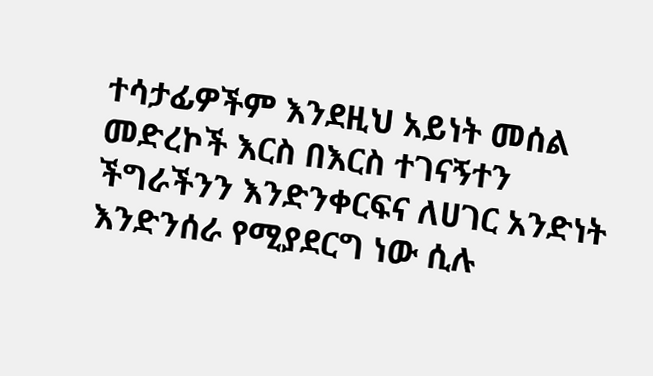ተሳታፊዎችም እንደዚህ አይነት መሰል መድረኮች እርስ በእርስ ተገናኝተን ችግራችንን እንድንቀርፍና ለሀገር አንድነት እንድንሰራ የሚያደርግ ነው ሲሉ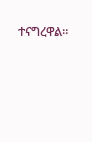ተናግረዋል።